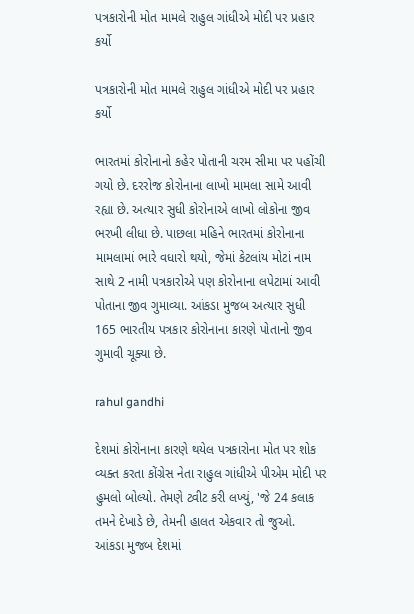પત્રકારોની મોત મામલે રાહુલ ગાંધીએ મોદી પર પ્રહાર કર્યો

પત્રકારોની મોત મામલે રાહુલ ગાંધીએ મોદી પર પ્રહાર કર્યો

ભારતમાં કોરોનાનો કહેર પોતાની ચરમ સીમા પર પહોંચી ગયો છે. દરરોજ કોરોનાના લાખો મામલા સામે આવી રહ્યા છે. અત્યાર સુધી કોરોનાએ લાખો લોકોના જીવ ભરખી લીધા છે. પાછલા મહિને ભારતમાં કોરોનાના મામલામાં ભારે વધારો થયો, જેમાં કેટલાંય મોટાં નામ સાથે 2 નામી પત્રકારોએ પણ કોરોનાના લપેટામાં આવી પોતાના જીવ ગુમાવ્યા. આંકડા મુજબ અત્યાર સુધી 165 ભારતીય પત્રકાર કોરોનાના કારણે પોતાનો જીવ ગુમાવી ચૂક્યા છે.

rahul gandhi

દેશમાં કોરોનાના કારણે થયેલ પત્રકારોના મોત પર શોક વ્યક્ત કરતા કોંગ્રેસ નેતા રાહુલ ગાંધીએ પીએમ મોદી પર હુમલો બોલ્યો. તેમણે ટ્વીટ કરી લખ્યું, 'જે 24 કલાક તમને દેખાડે છે, તેમની હાલત એકવાર તો જુઓ. આંકડા મુજબ દેશમાં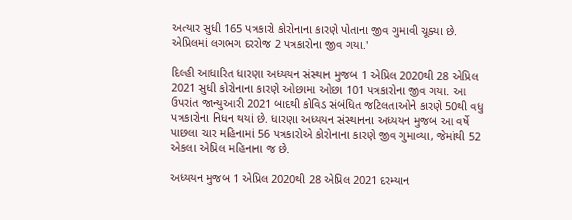અત્યાર સુધી 165 પત્રકારો કોરોનાના કારણે પોતાના જીવ ગુમાવી ચૂક્યા છે. એપ્રિલમાં લગભગ દરરોજ 2 પત્રકારોના જીવ ગયા.'

દિલ્હી આધારિત ધારણા અધ્યયન સંસ્થાન મુજબ 1 એપ્રિલ 2020થી 28 એપ્રિલ 2021 સુધી કોરોનાના કારણે ઓછામા ઓછા 101 પત્રકારોના જીવ ગયા. આ ઉપરાંત જાન્યુઆરી 2021 બાદથી કોવિડ સંબંધિત જટિલતાઓને કારણે 50થી વધુ પત્રકારોના નિધન થયાં છે. ધારણા અધ્યયન સંસ્થાનના અધ્યયન મુજબ આ વર્ષે પાછલા ચાર મહિનામાં 56 પત્રકારોએ કોરોનાના કારણે જીવ ગુમાવ્યા, જેમાંથી 52 એકલા એપ્રિલ મહિનાના જ છે.

અધ્યયન મુજબ 1 એપ્રિલ 2020થી 28 એપ્રિલ 2021 દરમ્યાન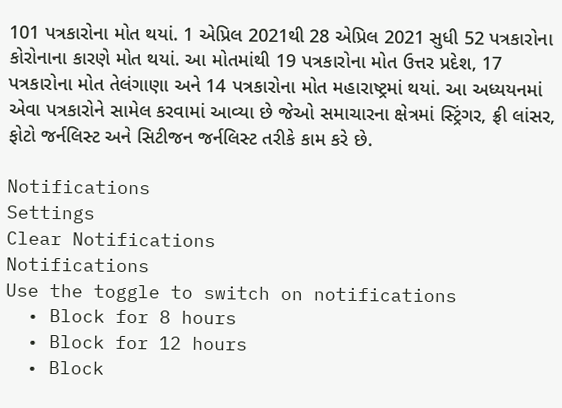101 પત્રકારોના મોત થયાં. 1 એપ્રિલ 2021થી 28 એપ્રિલ 2021 સુધી 52 પત્રકારોના કોરોનાના કારણે મોત થયાં. આ મોતમાંથી 19 પત્રકારોના મોત ઉત્તર પ્રદેશ, 17 પત્રકારોના મોત તેલંગાણા અને 14 પત્રકારોના મોત મહારાષ્ટ્રમાં થયાં. આ અધ્યયનમાં એવા પત્રકારોને સામેલ કરવામાં આવ્યા છે જેઓ સમાચારના ક્ષેત્રમાં સ્ટ્રિંગર, ફ્રી લાંસર, ફોટો જર્નલિસ્ટ અને સિટીજન જર્નલિસ્ટ તરીકે કામ કરે છે.

Notifications
Settings
Clear Notifications
Notifications
Use the toggle to switch on notifications
  • Block for 8 hours
  • Block for 12 hours
  • Block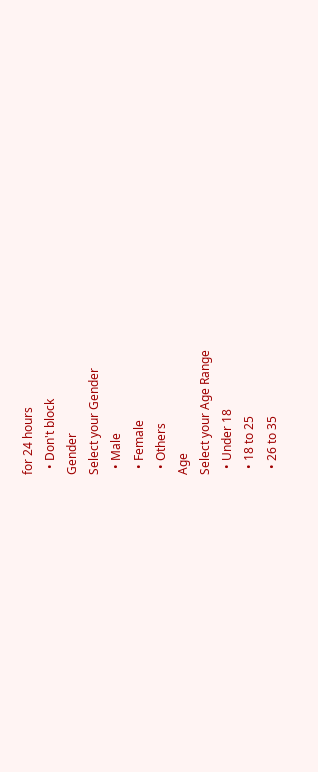for 24 hours
  • Don't block
Gender
Select your Gender
  • Male
  • Female
  • Others
Age
Select your Age Range
  • Under 18
  • 18 to 25
  • 26 to 35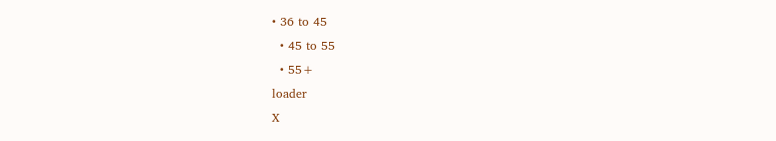• 36 to 45
  • 45 to 55
  • 55+
loader
X